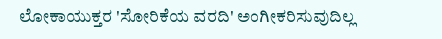ಲೋಕಾಯುಕ್ತರ 'ಸೋರಿಕೆಯ ವರದಿ' ಅಂಗೀಕರಿಸುವುದಿಲ್ಲ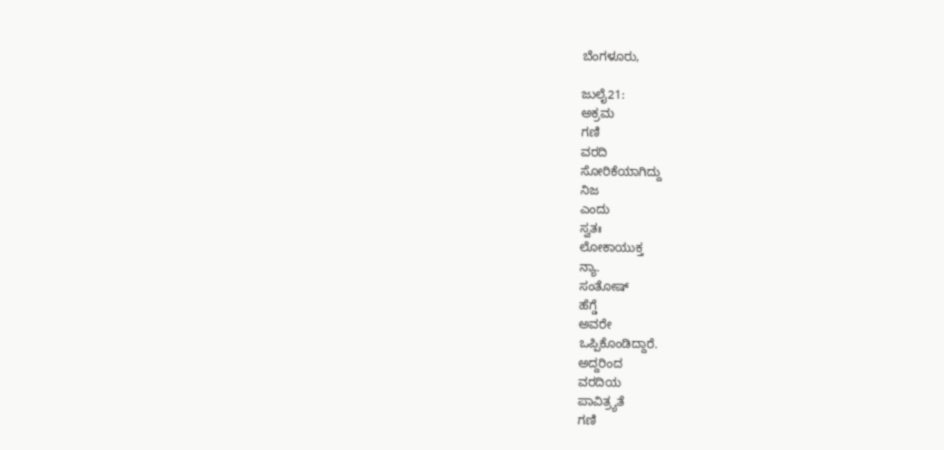ಬೆಂಗಳೂರು,

ಜುಲೈ21:
ಅಕ್ರಮ
ಗಣಿ
ವರದಿ
ಸೋರಿಕೆಯಾಗಿದ್ದು
ನಿಜ
ಎಂದು
ಸ್ವತಃ
ಲೋಕಾಯುಕ್ತ
ನ್ಯಾ.
ಸಂತೋಷ್‌
ಹೆಗ್ಡೆ
ಅವರೇ
ಒಪ್ಪಿಕೊಂಡಿದ್ದಾರೆ.
ಅದ್ದರಿಂದ
ವರದಿಯ
ಪಾವಿತ್ರ್ಯತೆ
ಗಣಿ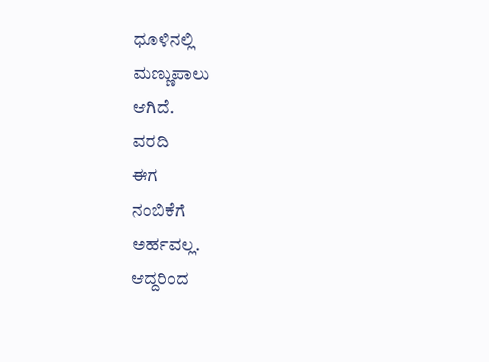ಧೂಳಿನಲ್ಲಿ
ಮಣ್ಣುಪಾಲು
ಆಗಿದೆ.
ವರದಿ
ಈಗ
ನಂಬಿಕೆಗೆ
ಅರ್ಹವಲ್ಲ.
ಆದ್ದರಿಂದ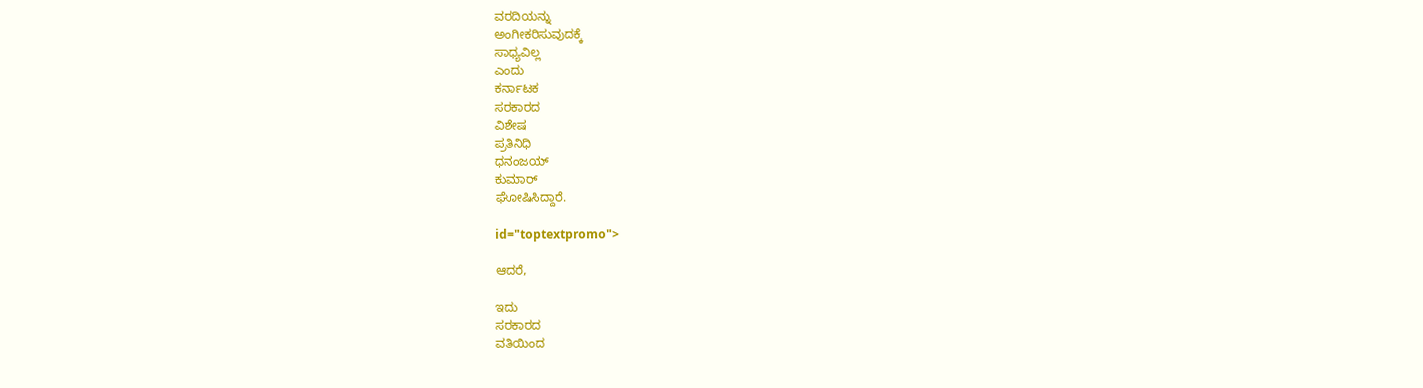ವರದಿಯನ್ನು
ಅಂಗೀಕರಿಸುವುದಕ್ಕೆ
ಸಾಧ್ಯವಿಲ್ಲ
ಎಂದು
ಕರ್ನಾಟಕ
ಸರಕಾರದ
ವಿಶೇಷ
ಪ್ರತಿನಿಧಿ
ಧನಂಜಯ್
ಕುಮಾರ್
ಘೋಷಿಸಿದ್ದಾರೆ.

id="toptextpromo">

ಆದರೆ,

ಇದು
ಸರಕಾರದ
ವತಿಯಿಂದ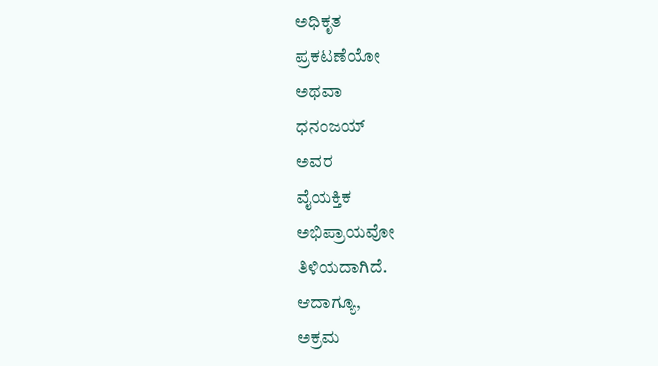ಅಧಿಕೃತ
ಪ್ರಕಟಣೆಯೋ
ಅಥವಾ
ಧನಂಜಯ್
ಅವರ
ವೈಯಕ್ತಿಕ
ಅಭಿಪ್ರಾಯವೋ
ತಿಳಿಯದಾಗಿದೆ.
ಆದಾಗ್ಯೂ,
ಅಕ್ರಮ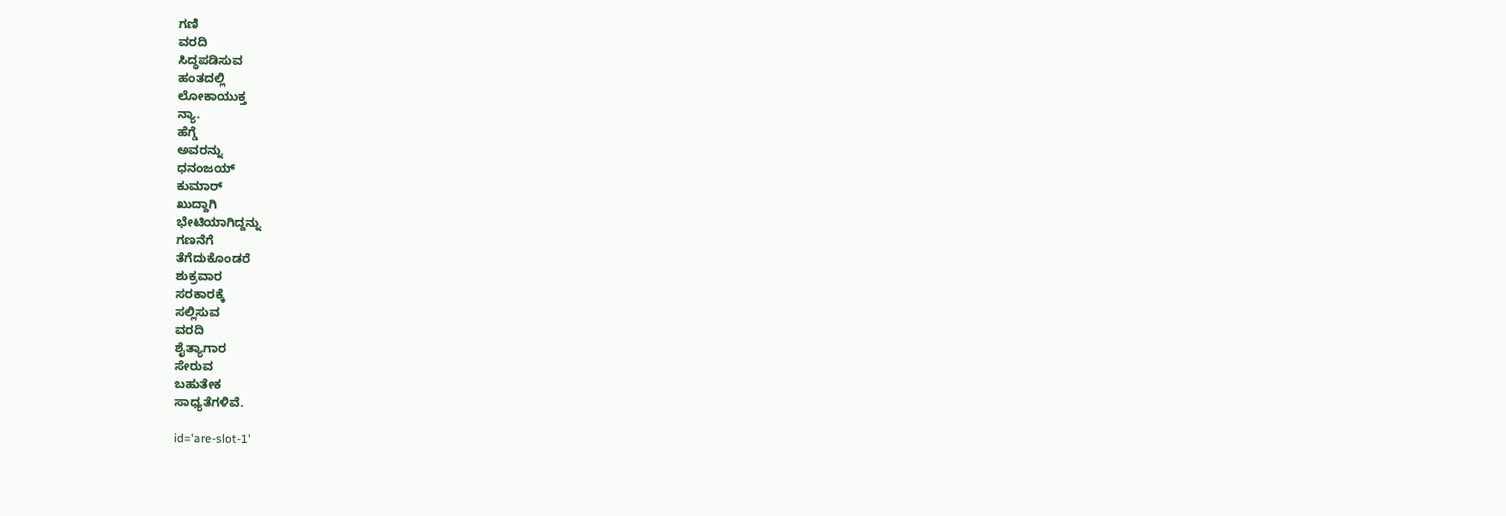ಗಣಿ
ವರದಿ
ಸಿದ್ಧಪಡಿಸುವ
ಹಂತದಲ್ಲಿ
ಲೋಕಾಯುಕ್ತ
ನ್ಯಾ.
ಹೆಗ್ಡೆ
ಅವರನ್ನು
ಧನಂಜಯ್
ಕುಮಾರ್
ಖುದ್ದಾಗಿ
ಭೇಟಿಯಾಗಿದ್ದನ್ನು
ಗಣನೆಗೆ
ತೆಗೆದುಕೊಂಡರೆ
ಶುಕ್ರವಾರ
ಸರಕಾರಕ್ಕೆ
ಸಲ್ಲಿಸುವ
ವರದಿ
ಶೈತ್ಯಾಗಾರ
ಸೇರುವ
ಬಹುತೇಕ
ಸಾಧ್ಯತೆಗಳಿವೆ.

id='are-slot-1'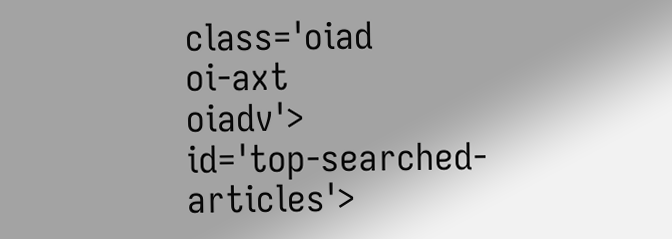class='oiad
oi-axt
oiadv'>
id='top-searched-articles'>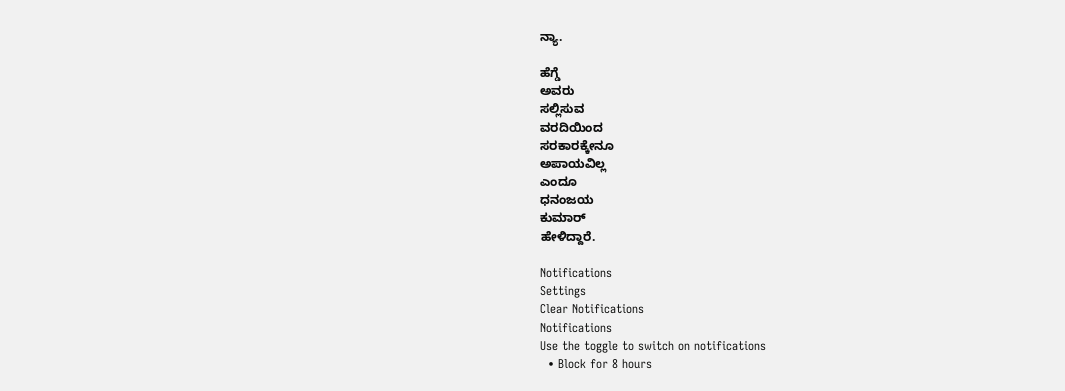ನ್ಯಾ.

ಹೆಗ್ಡೆ
ಅವರು
ಸಲ್ಲಿಸುವ
ವರದಿಯಿಂದ
ಸರಕಾರಕ್ಕೇನೂ
ಅಪಾಯವಿಲ್ಲ
ಎಂದೂ
ಧನಂಜಯ
ಕುಮಾರ್
ಹೇಳಿದ್ದಾರೆ.

Notifications
Settings
Clear Notifications
Notifications
Use the toggle to switch on notifications
  • Block for 8 hours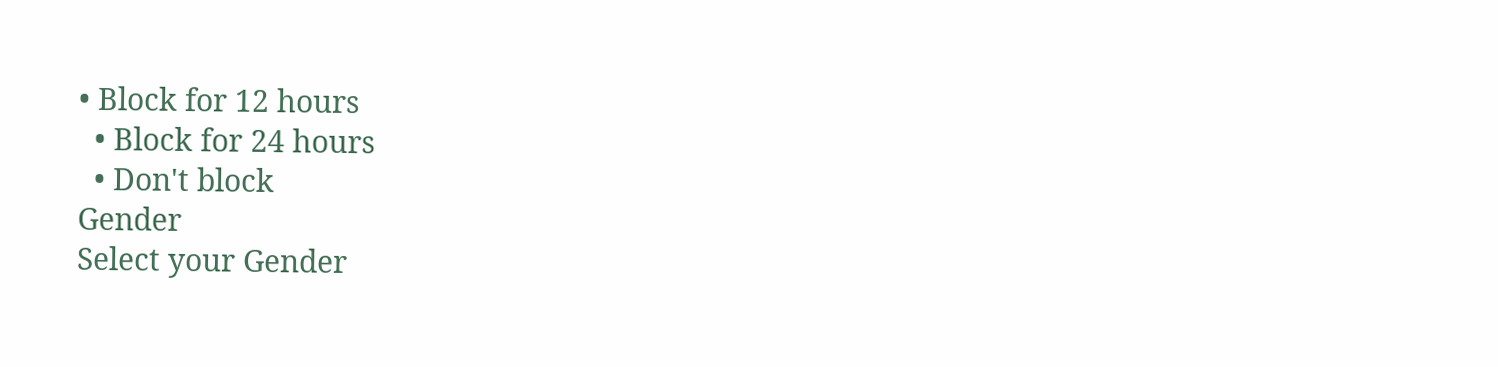• Block for 12 hours
  • Block for 24 hours
  • Don't block
Gender
Select your Gender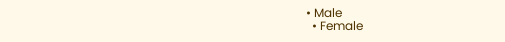• Male
  • Female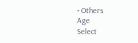• Others
Age
Select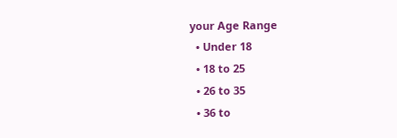your Age Range
  • Under 18
  • 18 to 25
  • 26 to 35
  • 36 to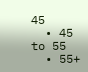45
  • 45 to 55
  • 55+